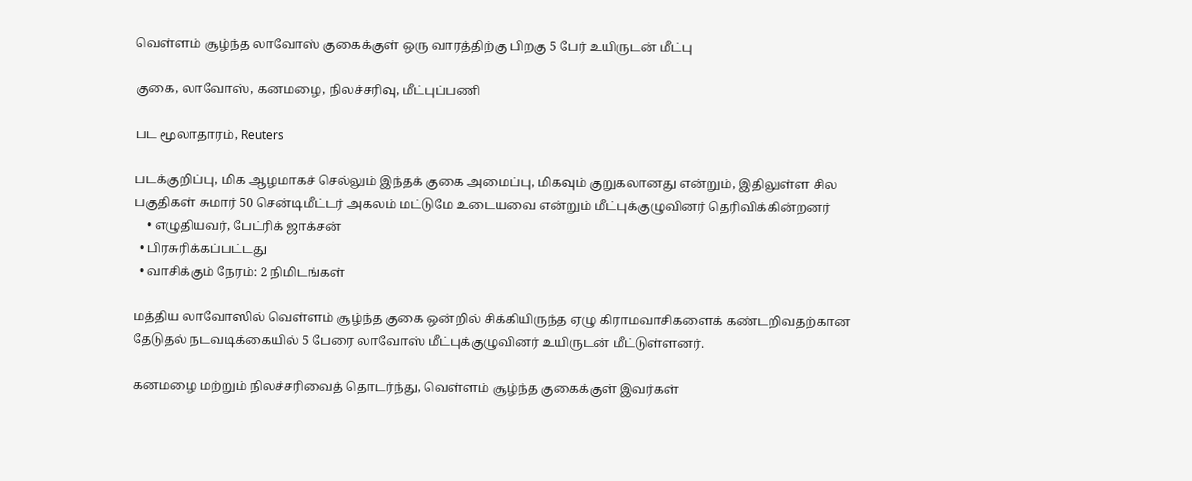வெள்ளம் சூழ்ந்த லாவோஸ் குகைக்குள் ஒரு வாரத்திற்கு பிறகு 5 பேர் உயிருடன் மீட்பு

குகை, லாவோஸ், கனமழை, நிலச்சரிவு, மீட்புப்பணி

பட மூலாதாரம், Reuters

படக்குறிப்பு, மிக ஆழமாகச் செல்லும் இந்தக் குகை அமைப்பு, மிகவும் குறுகலானது என்றும், இதிலுள்ள சில பகுதிகள் சுமார் 50 சென்டிமீட்டர் அகலம் மட்டுமே உடையவை என்றும் மீட்புக்குழுவினர் தெரிவிக்கின்றனர்
    • எழுதியவர், பேட்ரிக் ஜாக்சன்
  • பிரசுரிக்கப்பட்டது
  • வாசிக்கும் நேரம்: 2 நிமிடங்கள்

மத்திய லாவோஸில் வெள்ளம் சூழ்ந்த குகை ஒன்றில் சிக்கியிருந்த ஏழு கிராமவாசிகளைக் கண்டறிவதற்கான தேடுதல் நடவடிக்கையில் 5 பேரை லாவோஸ் மீட்புக்குழுவினர் உயிருடன் மீட்டுள்ளனர்.

கனமழை மற்றும் நிலச்சரிவைத் தொடர்ந்து, வெள்ளம் சூழ்ந்த குகைக்குள் இவர்கள்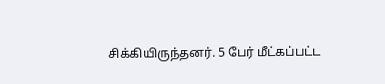சிக்கியிருந்தனர். 5 பேர் மீட்கப்பட்ட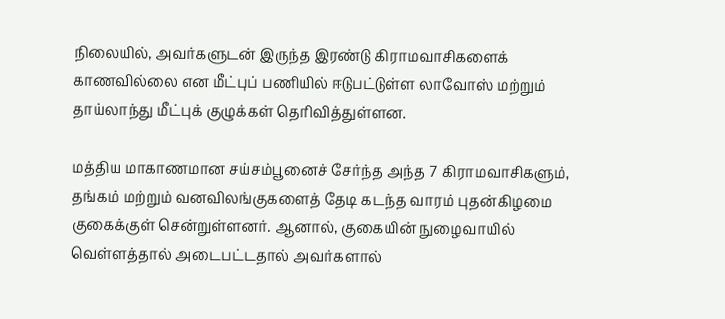நிலையில், அவர்களுடன் இருந்த இரண்டு கிராமவாசிகளைக் காணவில்லை என மீட்புப் பணியில் ஈடுபட்டுள்ள லாவோஸ் மற்றும் தாய்லாந்து மீட்புக் குழுக்கள் தெரிவித்துள்ளன.

மத்திய மாகாணமான சய்சம்பூனைச் சேர்ந்த அந்த 7 கிராமவாசிகளும், தங்கம் மற்றும் வனவிலங்குகளைத் தேடி கடந்த வாரம் புதன்கிழமை குகைக்குள் சென்றுள்ளனர். ஆனால், குகையின் நுழைவாயில் வெள்ளத்தால் அடைபட்டதால் அவர்களால்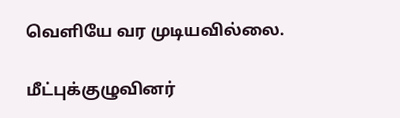வெளியே வர முடியவில்லை.

மீட்புக்குழுவினர்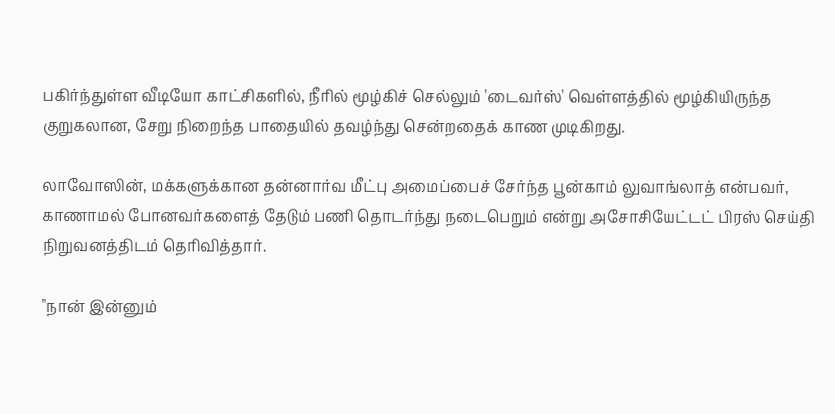பகிர்ந்துள்ள வீடியோ காட்சிகளில், நீரில் மூழ்கிச் செல்லும் 'டைவர்ஸ்' வெள்ளத்தில் மூழ்கியிருந்த குறுகலான, சேறு நிறைந்த பாதையில் தவழ்ந்து சென்றதைக் காண முடிகிறது.

லாவோஸின், மக்களுக்கான தன்னார்வ மீட்பு அமைப்பைச் சேர்ந்த பூன்காம் லுவாங்லாத் என்பவர், காணாமல் போனவர்களைத் தேடும் பணி தொடர்ந்து நடைபெறும் என்று அசோசியேட்டட் பிரஸ் செய்தி நிறுவனத்திடம் தெரிவித்தார்.

"நான் இன்னும்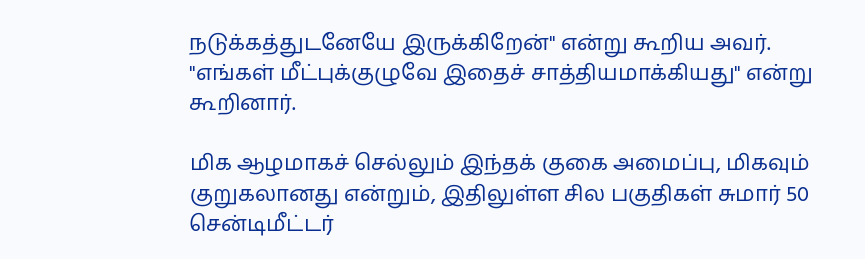நடுக்கத்துடனேயே இருக்கிறேன்" என்று கூறிய அவர். "எங்கள் மீட்புக்குழுவே இதைச் சாத்தியமாக்கியது" என்று கூறினார்.

மிக ஆழமாகச் செல்லும் இந்தக் குகை அமைப்பு, மிகவும் குறுகலானது என்றும், இதிலுள்ள சில பகுதிகள் சுமார் 50 சென்டிமீட்டர்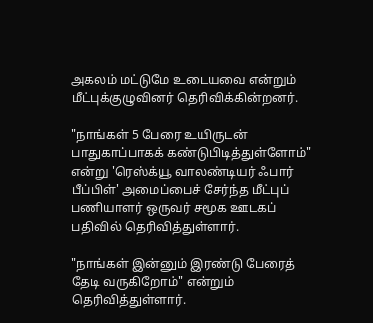அகலம் மட்டுமே உடையவை என்றும் மீட்புக்குழுவினர் தெரிவிக்கின்றனர்.

"நாங்கள் 5 பேரை உயிருடன் பாதுகாப்பாகக் கண்டுபிடித்துள்ளோம்" என்று 'ரெஸ்க்யூ வாலண்டியர் ஃபார் பீப்பிள்' அமைப்பைச் சேர்ந்த மீட்புப் பணியாளர் ஒருவர் சமூக ஊடகப் பதிவில் தெரிவித்துள்ளார்.

"நாங்கள் இன்னும் இரண்டு பேரைத் தேடி வருகிறோம்" என்றும் தெரிவித்துள்ளார்.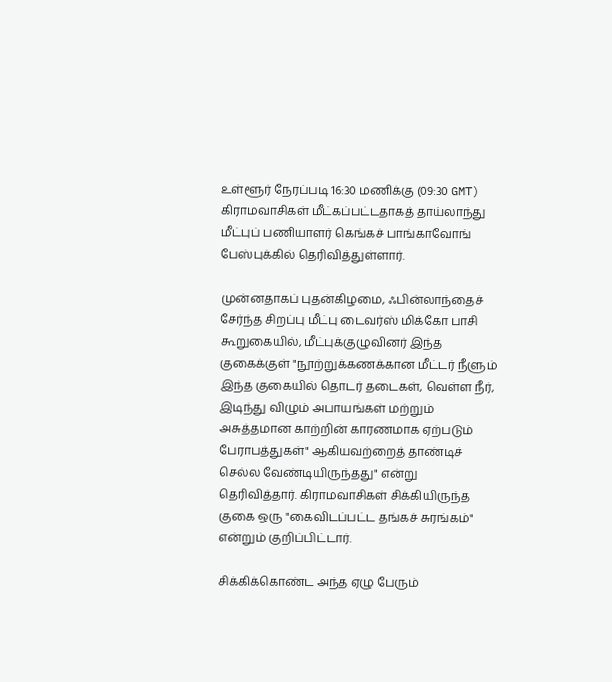உள்ளூர் நேரப்படி 16:30 மணிக்கு (09:30 GMT) கிராமவாசிகள் மீட்கப்பட்டதாகத் தாய்லாந்து மீட்புப் பணியாளர் கெங்கச் பாங்காவோங் பேஸ்புக்கில் தெரிவித்துள்ளார்.

முன்னதாகப் புதன்கிழமை, ஃபின்லாந்தைச் சேர்ந்த சிறப்பு மீட்பு டைவர்ஸ் மிக்கோ பாசி கூறுகையில், மீட்புக்குழுவினர் இந்த குகைக்குள் "நூற்றுக்கணக்கான மீட்டர் நீளும் இந்த குகையில் தொடர் தடைகள், வெள்ள நீர், இடிந்து விழும் அபாயங்கள் மற்றும் அசுத்தமான காற்றின் காரணமாக ஏற்படும் பேராபத்துகள்" ஆகியவற்றைத் தாண்டிச் செல்ல வேண்டியிருந்தது" என்று தெரிவித்தார். கிராமவாசிகள் சிக்கியிருந்த குகை ஒரு "கைவிடப்பட்ட தங்கச் சுரங்கம்" என்றும் குறிப்பிட்டார்.

சிக்கிக்கொண்ட அந்த ஏழு பேரும்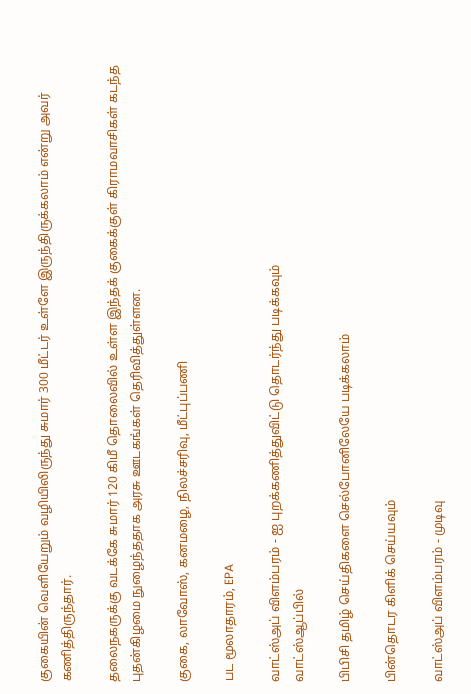குகையின் வெளியேறும் வழியிலிருந்து சுமார் 300 மீட்டர் உள்ளே இருந்திருக்கலாம் என்று அவர் கணித்திருந்தார்.

தலைநகருக்கு வடக்கே சுமார் 120 கிமீ தொலைவில் உள்ள இந்தக் குகைக்குள் கிராமவாசிகள் கடந்த புதன்கிழமை நுழைந்ததாக அரசு ஊடகங்கள் தெரிவித்துள்ளன.

குகை, லாவோஸ், கனமழை, நிலச்சரிவு, மீட்புப்பணி

பட மூலாதாரம், EPA

வாட்ஸ்அப் விளம்பரம் - ஐ புறக்கணித்துவிட்டு தொடர்ந்து படிக்கவும்
வாட்ஸ்ஆப்பில்

பிபிசி தமிழ் செய்திகளை செல்போனிலேயே படிக்கலாம்

பின்தொடர கிளிக் செய்யவும்

வாட்ஸ்அப் விளம்பரம் - முடிவு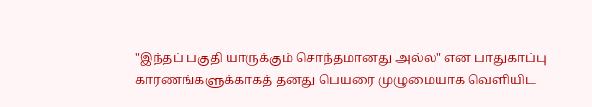"இந்தப் பகுதி யாருக்கும் சொந்தமானது அல்ல" என பாதுகாப்பு காரணங்களுக்காகத் தனது பெயரை முழுமையாக வெளியிட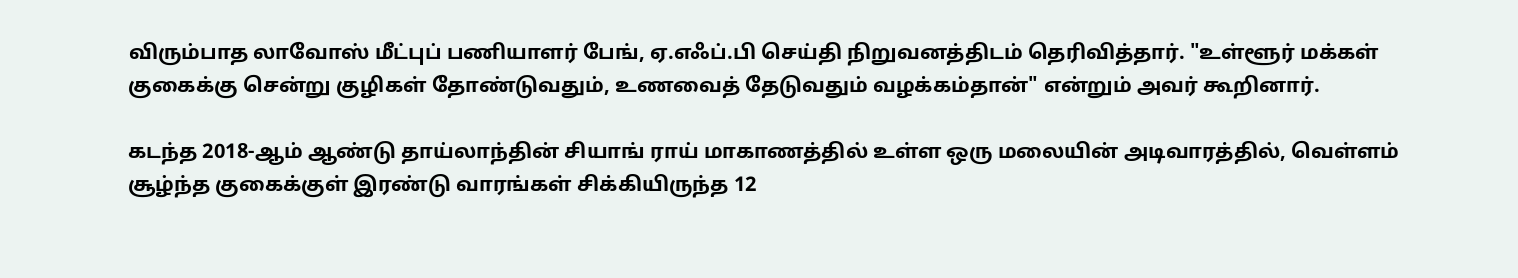விரும்பாத லாவோஸ் மீட்புப் பணியாளர் பேங், ஏ.எஃப்.பி செய்தி நிறுவனத்திடம் தெரிவித்தார். "உள்ளூர் மக்கள் குகைக்கு சென்று குழிகள் தோண்டுவதும், உணவைத் தேடுவதும் வழக்கம்தான்" என்றும் அவர் கூறினார்.

கடந்த 2018-ஆம் ஆண்டு தாய்லாந்தின் சியாங் ராய் மாகாணத்தில் உள்ள ஒரு மலையின் அடிவாரத்தில், வெள்ளம் சூழ்ந்த குகைக்குள் இரண்டு வாரங்கள் சிக்கியிருந்த 12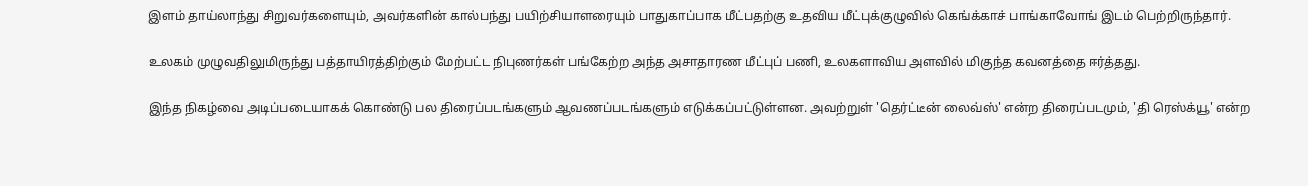இளம் தாய்லாந்து சிறுவர்களையும், அவர்களின் கால்பந்து பயிற்சியாளரையும் பாதுகாப்பாக மீட்பதற்கு உதவிய மீட்புக்குழுவில் கெங்க்காச் பாங்காவோங் இடம் பெற்றிருந்தார்.

உலகம் முழுவதிலுமிருந்து பத்தாயிரத்திற்கும் மேற்பட்ட நிபுணர்கள் பங்கேற்ற அந்த அசாதாரண மீட்புப் பணி, உலகளாவிய அளவில் மிகுந்த கவனத்தை ஈர்த்தது.

இந்த நிகழ்வை அடிப்படையாகக் கொண்டு பல திரைப்படங்களும் ஆவணப்படங்களும் எடுக்கப்பட்டுள்ளன. அவற்றுள் 'தெர்ட்டீன் லைவ்ஸ்' என்ற திரைப்படமும், 'தி ரெஸ்க்யூ' என்ற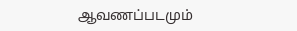ஆவணப்படமும்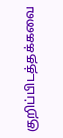குறிப்பிடத்தக்கவை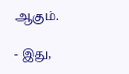ஆகும்.

- இது,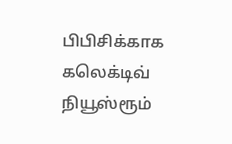பிபிசிக்காக கலெக்டிவ் நியூஸ்ரூம்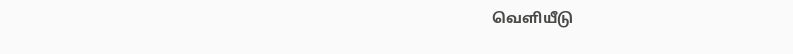வெளியீடு